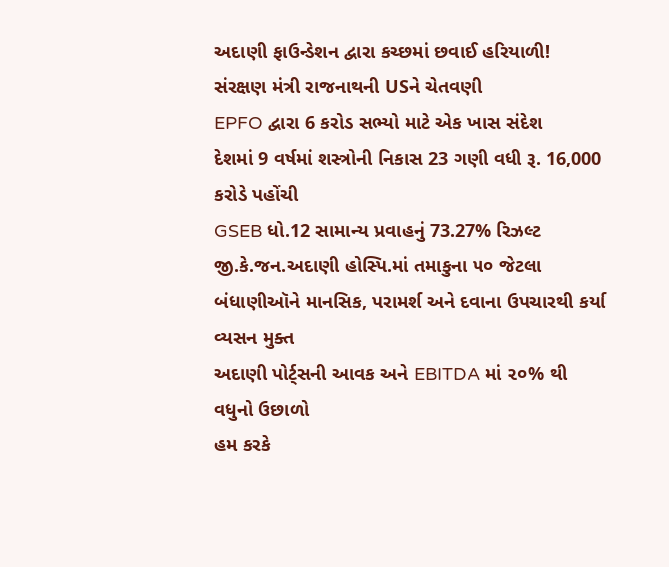અદાણી ફાઉન્ડેશન દ્વારા કચ્છમાં છવાઈ હરિયાળી!
સંરક્ષણ મંત્રી રાજનાથની USને ચેતવણી
EPFO દ્વારા 6 કરોડ સભ્યો માટે એક ખાસ સંદેશ
દેશમાં 9 વર્ષમાં શસ્ત્રોની નિકાસ 23 ગણી વધી રૂ. 16,000 કરોડે પહોંચી
GSEB ધો.12 સામાન્ય પ્રવાહનું 73.27% રિઝલ્ટ
જી.કે.જન.અદાણી હોસ્પિ.માં તમાકુના ૫૦ જેટલા બંધાણીઑને માનસિક, પરામર્શ અને દવાના ઉપચારથી કર્યા વ્યસન મુક્ત
અદાણી પોર્ટ્સની આવક અને EBITDA માં ૨૦% થી વધુનો ઉછાળો
હમ કરકે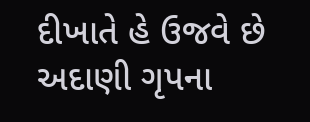દીખાતે હે ઉજવે છે અદાણી ગૃપના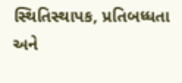સ્થિતિસ્થાપક, પ્રતિબધ્ધતા અને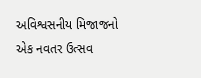અવિશ્વસનીય મિજાજનો એક નવતર ઉત્સવ